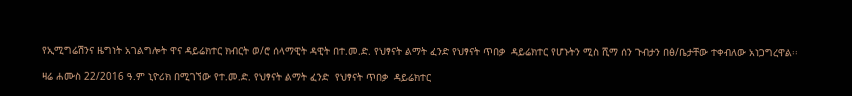የኢሚግሬሽንና ዜግነት አገልግሎት ዋና ዳይሬክተር ክብርት ወ/ሮ ሰላማዊት ዳዊት በተ.መ.ድ. የህፃናት ልማት ፈንድ የህፃናት ጥበቃ  ዳይሬክተር የሆኑትን ሚስ ሺማ ሰን ጉብታን በፅ/ቤታቸው ተቀብለው አነጋግረዋል፡፡

ዛሬ ሐሙስ 22/2016 ዓ.ም ኒዮሪክ በሚገኘው የተ.መ.ድ. የህፃናት ልማት ፈንድ  የህፃናት ጥበቃ  ዳይሬክተር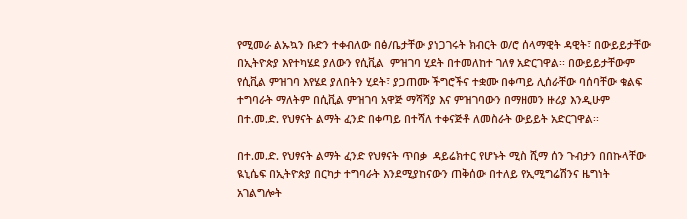የሚመራ ልኡኳን ቡድን ተቀብለው በፅ/ቤታቸው ያነጋገሩት ክብርት ወ/ሮ ሰላማዊት ዳዊት፣ በውይይታቸው በኢትዮጵያ እየተካሄደ ያለውን የሲቪል  ምዝገባ ሂደት በተመለከተ ገለፃ አድርገዋል፡፡ በውይይታቸውም የሲቪል ምዝገባ እየሄደ ያለበትን ሂደት፣ ያጋጠሙ ችግሮችና ተቋሙ በቀጣይ ሊሰራቸው ባሰባቸው ቁልፍ ተግባራት ማለትም በሲቪል ምዝገባ አዋጅ ማሻሻያ እና ምዝገባውን በማዘመን ዙሪያ እንዲሁም በተ.መ.ድ. የህፃናት ልማት ፈንድ በቀጣይ በተሻለ ተቀናጅቶ ለመስራት ውይይት አድርገዋል፡፡

በተ.መ.ድ. የህፃናት ልማት ፈንድ የህፃናት ጥበቃ  ዳይሬክተር የሆኑት ሚስ ሺማ ሰን ጉብታን በበኩላቸው ዪኒሴፍ በኢትዮጵያ በርካታ ተግባራት እንደሚያከናውን ጠቅሰው በተለይ የኢሚግሬሽንና ዜግነት አገልግሎት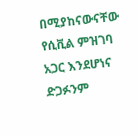በሚያከናውናቸው የሲቪል ምዝገባ  አጋር እንደሆነና ድጋፉንም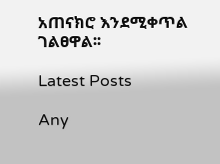አጠናክሮ እንደሚቀጥል ገልፀዋል፡፡

Latest Posts

Any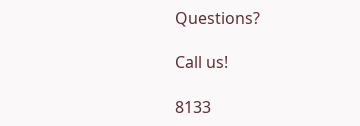Questions?

Call us!

8133